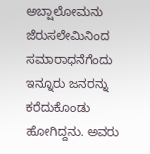ಅಬ್ಷಾಲೋಮನು ಜೆರುಸಲೇಮಿನಿಂದ ಸಮಾರಾಧನೆಗೆಂದು ಇನ್ನೂರು ಜನರನ್ನು ಕರೆದುಕೊಂಡು ಹೋಗಿದ್ದನು. ಅವರು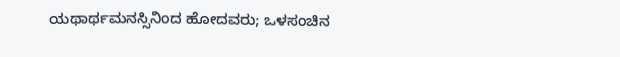ಯಥಾರ್ಥಮನಸ್ಸಿನಿಂದ ಹೋದವರು; ಒಳಸಂಚಿನ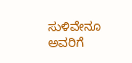ಸುಳಿವೇನೂ ಅವರಿಗೆ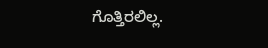ಗೊತ್ತಿರಲಿಲ್ಲ.